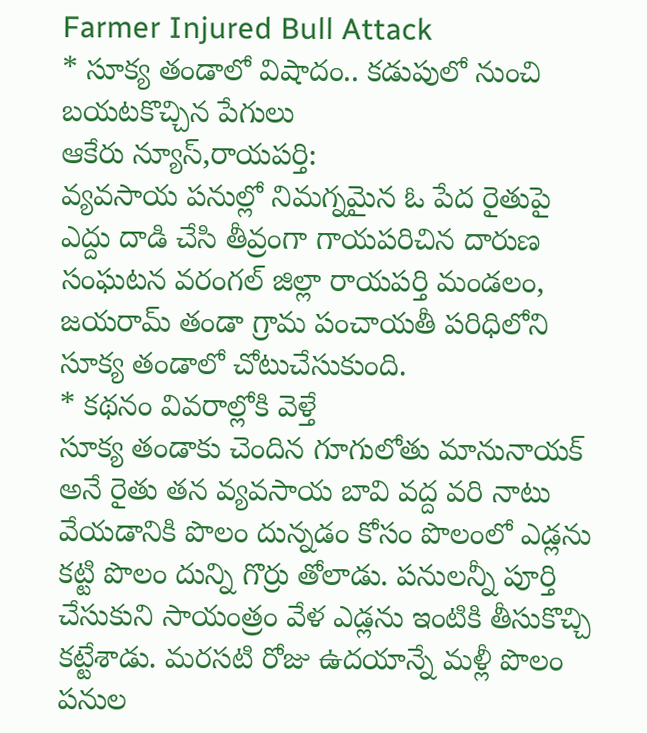Farmer Injured Bull Attack
* సూక్య తండాలో విషాదం.. కడుపులో నుంచి బయటకొచ్చిన పేగులు
ఆకేరు న్యూస్,రాయపర్తి:
వ్యవసాయ పనుల్లో నిమగ్నమైన ఓ పేద రైతుపై ఎద్దు దాడి చేసి తీవ్రంగా గాయపరిచిన దారుణ సంఘటన వరంగల్ జిల్లా రాయపర్తి మండలం, జయరామ్ తండా గ్రామ పంచాయతీ పరిధిలోని సూక్య తండాలో చోటుచేసుకుంది.
* కథనం వివరాల్లోకి వెళ్తే
సూక్య తండాకు చెందిన గూగులోతు మానునాయక్ అనే రైతు తన వ్యవసాయ బావి వద్ద వరి నాటు వేయడానికి పొలం దున్నడం కోసం పొలంలో ఎడ్లను కట్టి పొలం దున్ని గొర్రు తోలాడు. పనులన్నీ పూర్తి చేసుకుని సాయంత్రం వేళ ఎడ్లను ఇంటికి తీసుకొచ్చి కట్టేశాడు. మరసటి రోజు ఉదయాన్నే మళ్లీ పొలం పనుల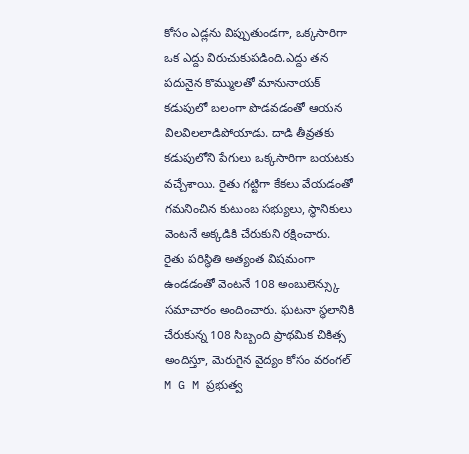కోసం ఎడ్లను విప్పుతుండగా, ఒక్కసారిగా ఒక ఎద్దు విరుచుకుపడింది.ఎద్దు తన పదునైన కొమ్ములతో మానునాయక్ కడుపులో బలంగా పొడవడంతో ఆయన విలవిలలాడిపోయాడు. దాడి తీవ్రతకు కడుపులోని పేగులు ఒక్కసారిగా బయటకు వచ్చేశాయి. రైతు గట్టిగా కేకలు వేయడంతో గమనించిన కుటుంబ సభ్యులు, స్థానికులు వెంటనే అక్కడికి చేరుకుని రక్షించారు.
రైతు పరిస్థితి అత్యంత విషమంగా ఉండడంతో వెంటనే 108 అంబులెన్స్కు సమాచారం అందించారు. ఘటనా స్థలానికి చేరుకున్న 108 సిబ్బంది ప్రాథమిక చికిత్స అందిస్తూ, మెరుగైన వైద్యం కోసం వరంగల్ M G M ప్రభుత్వ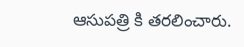ఆసుపత్రి కి తరలించారు.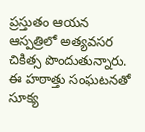ప్రస్తుతం ఆయన ఆస్పత్రిలో అత్యవసర చికిత్స పొందుతున్నారు. ఈ హఠాత్తు సంఘటనతో సూక్య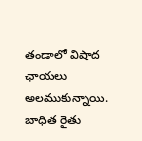తండాలో విషాద ఛాయలు అలముకున్నాయి. బాధిత రైతు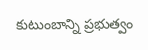కుటుంబాన్ని ప్రభుత్వం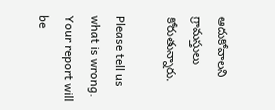ఆదుకోవాలని గ్రామస్తులు కోరుతున్నారు.

Please tell us what is wrong. Your report will be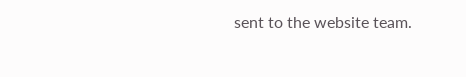sent to the website team.